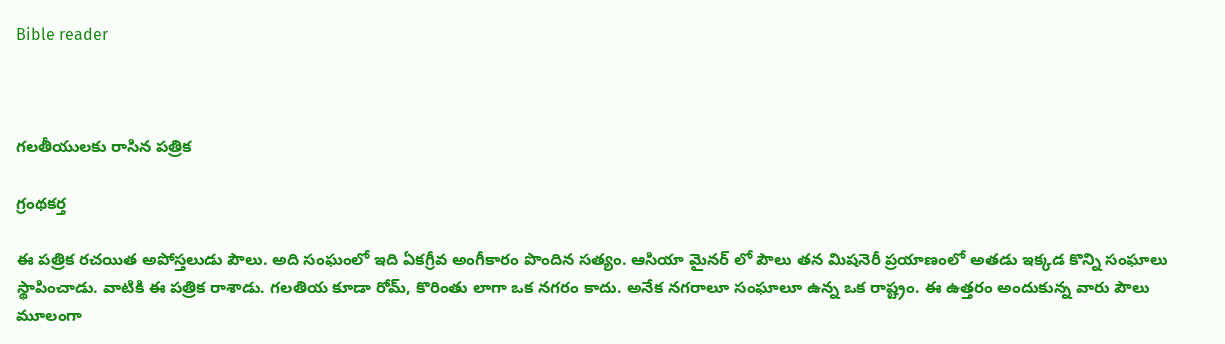Bible reader



గలతీయులకు రాసిన పత్రిక

గ్రంథకర్త

ఈ పత్రిక రచయిత అపోస్తలుడు పౌలు. అది సంఘంలో ఇది ఏకగ్రీవ అంగీకారం పొందిన సత్యం. ఆసియా మైనర్ లో పౌలు తన మిషనెరీ ప్రయాణంలో అతడు ఇక్కడ కొన్ని సంఘాలు స్థాపించాడు. వాటికి ఈ పత్రిక రాశాడు. గలతియ కూడా రోమ్, కొరింతు లాగా ఒక నగరం కాదు. అనేక నగరాలూ సంఘాలూ ఉన్న ఒక రాష్ట్రం. ఈ ఉత్తరం అందుకున్న వారు పౌలు మూలంగా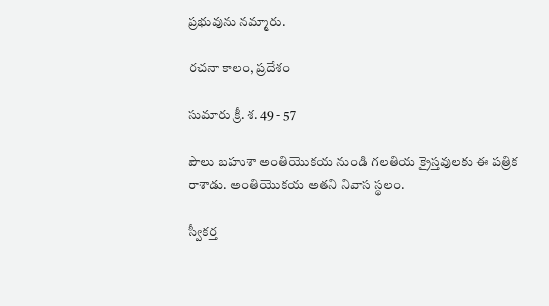ప్రభువును నమ్మారు.

రచనా కాలం, ప్రదేశం

సుమారు క్రీ. శ. 49 - 57

పౌలు బహుశా అంతియొకయ నుండి గలతియ క్రైస్తవులకు ఈ పత్రిక రాశాడు. అంతియొకయ అతని నివాస స్థలం.

స్వీకర్త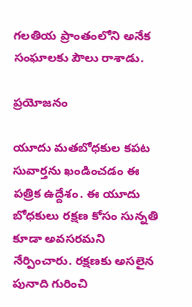గలతియ ప్రాంతంలోని అనేక సంఘాలకు పౌలు రాశాడు.

ప్రయోజనం

యూదు మతబోధకుల కపట సువార్తను ఖండించడం ఈ పత్రిక ఉద్దేశం. ఈ యూదు బోధకులు రక్షణ కోసం సున్నతి కూడా అవసరమని నేర్పించారు. రక్షణకు అసలైన పునాది గురించి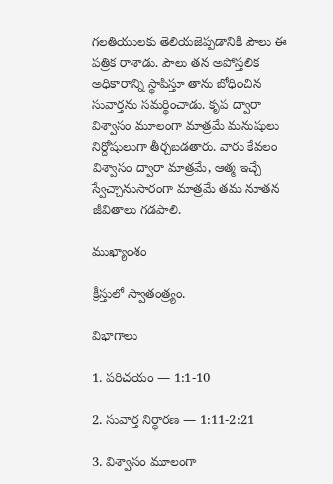గలతియులకు తెలియజెప్పడానికి పౌలు ఈ పత్రిక రాశాడు. పౌలు తన అపోస్తలిక అధికారాన్ని స్థాపిస్తూ తాను బోధించిన సువార్తను సమర్థించాడు. కృప ద్వారా విశ్వాసం మూలంగా మాత్రమే మనుషులు నిర్దోషులుగా తీర్చబడతారు. వారు కేవలం విశ్వాసం ద్వారా మాత్రమే, ఆత్మ ఇచ్చే స్వేచ్చానుసారంగా మాత్రమే తమ నూతన జీవితాలు గడపాలి.

ముఖ్యాంశం

క్రీస్తులో స్వాతంత్ర్యం.

విభాగాలు

1. పరిచయం — 1:1-10

2. సువార్త నిర్ధారణ — 1:11-2:21

3. విశ్వాసం మూలంగా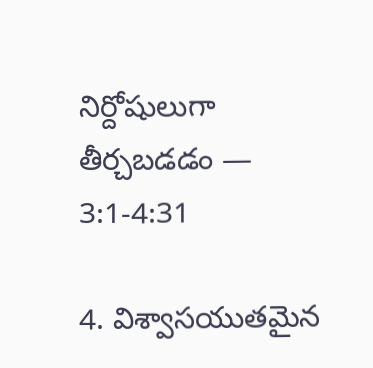నిర్దోషులుగా తీర్చబడడం — 3:1-4:31

4. విశ్వాసయుతమైన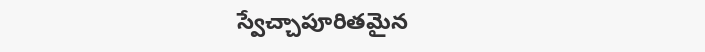స్వేచ్చాపూరితమైన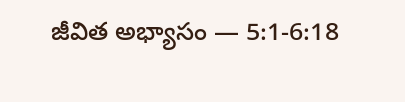జీవిత అభ్యాసం — 5:1-6:18